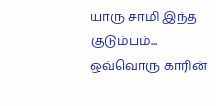யாரு சாமி இந்த குடும்பம்... ஒவ்வொரு காரின்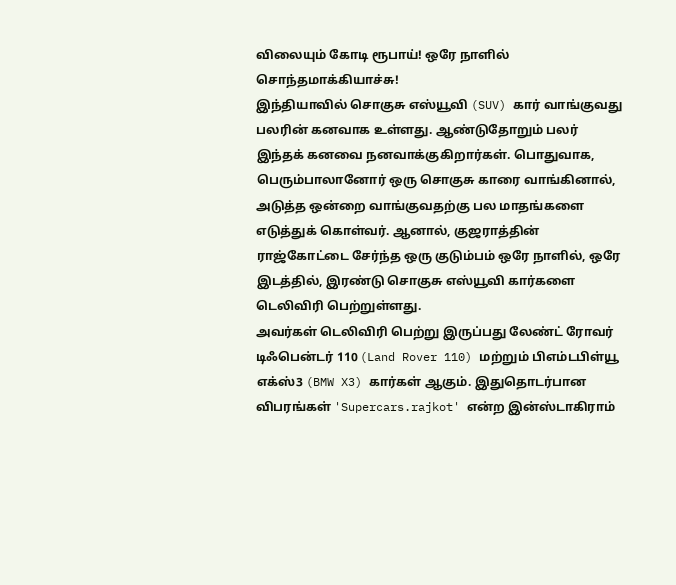விலையும் கோடி ரூபாய்! ஒரே நாளில் சொந்தமாக்கியாச்சு!
இந்தியாவில் சொகுசு எஸ்யூவி (SUV) கார் வாங்குவது பலரின் கனவாக உள்ளது. ஆண்டுதோறும் பலர் இந்தக் கனவை நனவாக்குகிறார்கள். பொதுவாக, பெரும்பாலானோர் ஒரு சொகுசு காரை வாங்கினால், அடுத்த ஒன்றை வாங்குவதற்கு பல மாதங்களை எடுத்துக் கொள்வர். ஆனால், குஜராத்தின் ராஜ்கோட்டை சேர்ந்த ஒரு குடும்பம் ஒரே நாளில், ஒரே இடத்தில், இரண்டு சொகுசு எஸ்யூவி கார்களை டெலிவிரி பெற்றுள்ளது.
அவர்கள் டெலிவிரி பெற்று இருப்பது லேண்ட் ரோவர் டிஃபென்டர் 110 (Land Rover 110) மற்றும் பிஎம்டபிள்யூ எக்ஸ்3 (BMW X3) கார்கள் ஆகும். இதுதொடர்பான விபரங்கள் 'Supercars.rajkot' என்ற இன்ஸ்டாகிராம்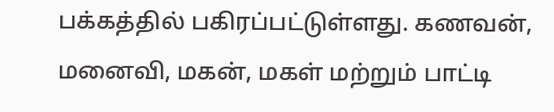பக்கத்தில் பகிரப்பட்டுள்ளது. கணவன், மனைவி, மகன், மகள் மற்றும் பாட்டி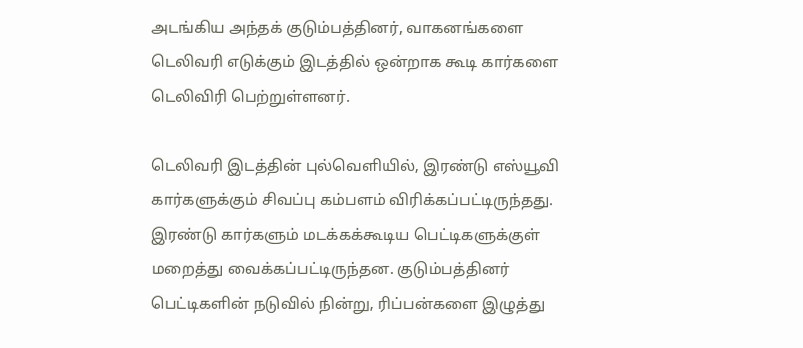அடங்கிய அந்தக் குடும்பத்தினர், வாகனங்களை டெலிவரி எடுக்கும் இடத்தில் ஒன்றாக கூடி கார்களை டெலிவிரி பெற்றுள்ளனர்.

டெலிவரி இடத்தின் புல்வெளியில், இரண்டு எஸ்யூவி கார்களுக்கும் சிவப்பு கம்பளம் விரிக்கப்பட்டிருந்தது. இரண்டு கார்களும் மடக்கக்கூடிய பெட்டிகளுக்குள் மறைத்து வைக்கப்பட்டிருந்தன. குடும்பத்தினர் பெட்டிகளின் நடுவில் நின்று, ரிப்பன்களை இழுத்து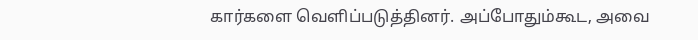கார்களை வெளிப்படுத்தினர். அப்போதும்கூட, அவை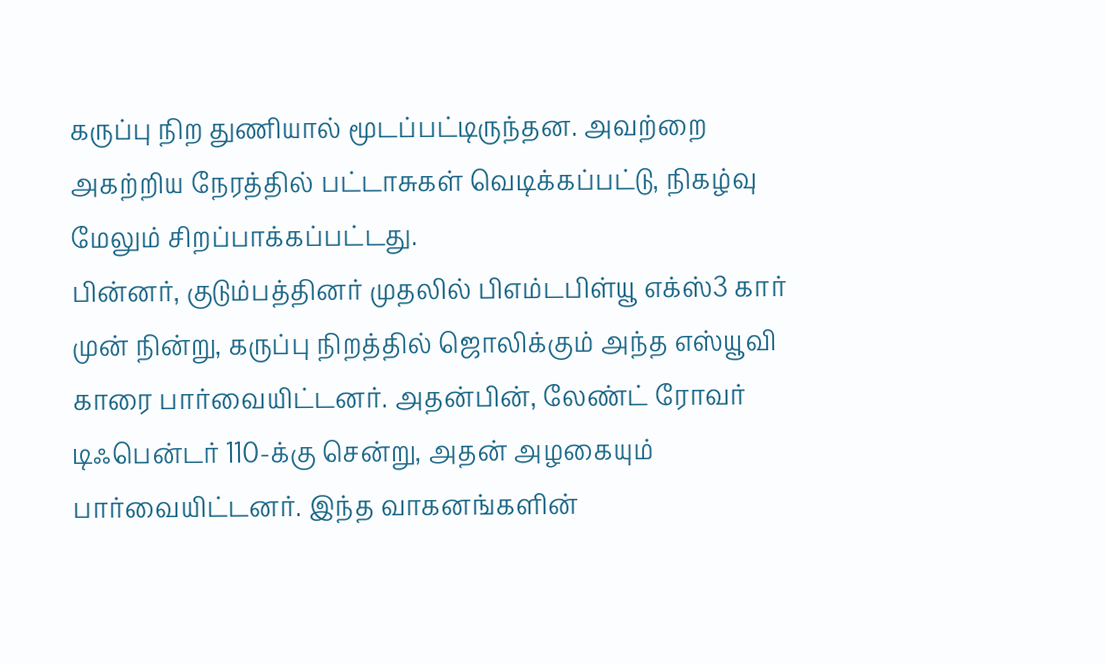கருப்பு நிற துணியால் மூடப்பட்டிருந்தன. அவற்றை அகற்றிய நேரத்தில் பட்டாசுகள் வெடிக்கப்பட்டு, நிகழ்வு மேலும் சிறப்பாக்கப்பட்டது.
பின்னர், குடும்பத்தினர் முதலில் பிஎம்டபிள்யூ எக்ஸ்3 கார் முன் நின்று, கருப்பு நிறத்தில் ஜொலிக்கும் அந்த எஸ்யூவி காரை பார்வையிட்டனர். அதன்பின், லேண்ட் ரோவர் டிஃபென்டர் 110-க்கு சென்று, அதன் அழகையும் பார்வையிட்டனர். இந்த வாகனங்களின்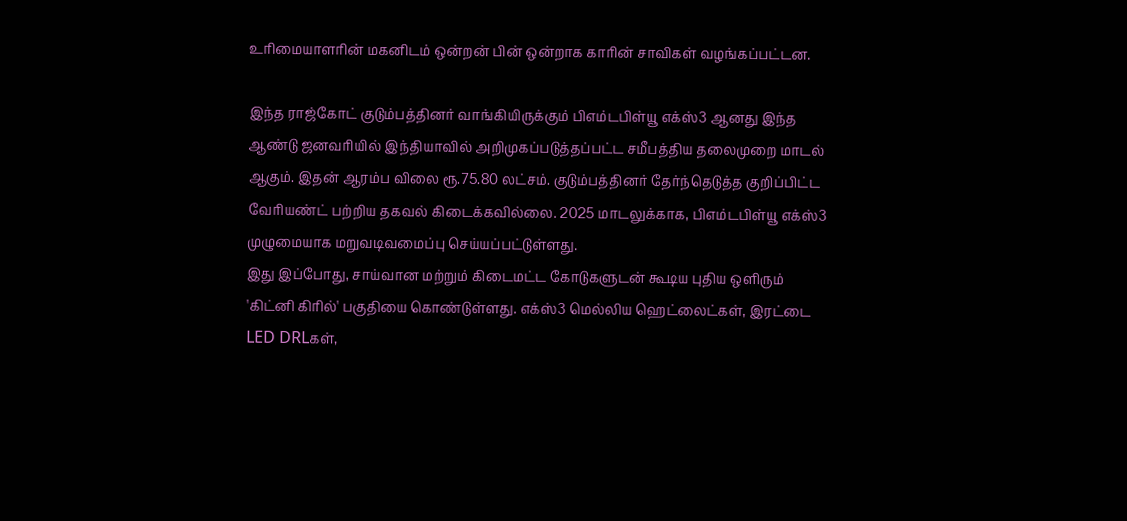உரிமையாளரின் மகனிடம் ஒன்றன் பின் ஒன்றாக காரின் சாவிகள் வழங்கப்பட்டன.

இந்த ராஜ்கோட் குடும்பத்தினர் வாங்கியிருக்கும் பிஎம்டபிள்யூ எக்ஸ்3 ஆனது இந்த ஆண்டு ஜனவரியில் இந்தியாவில் அறிமுகப்படுத்தப்பட்ட சமீபத்திய தலைமுறை மாடல் ஆகும். இதன் ஆரம்ப விலை ரூ.75.80 லட்சம். குடும்பத்தினர் தேர்ந்தெடுத்த குறிப்பிட்ட வேரியண்ட் பற்றிய தகவல் கிடைக்கவில்லை. 2025 மாடலுக்காக, பிஎம்டபிள்யூ எக்ஸ்3 முழுமையாக மறுவடிவமைப்பு செய்யப்பட்டுள்ளது.
இது இப்போது, சாய்வான மற்றும் கிடைமட்ட கோடுகளுடன் கூடிய புதிய ஒளிரும் 'கிட்னி கிரில்' பகுதியை கொண்டுள்ளது. எக்ஸ்3 மெல்லிய ஹெட்லைட்கள், இரட்டை LED DRLகள்,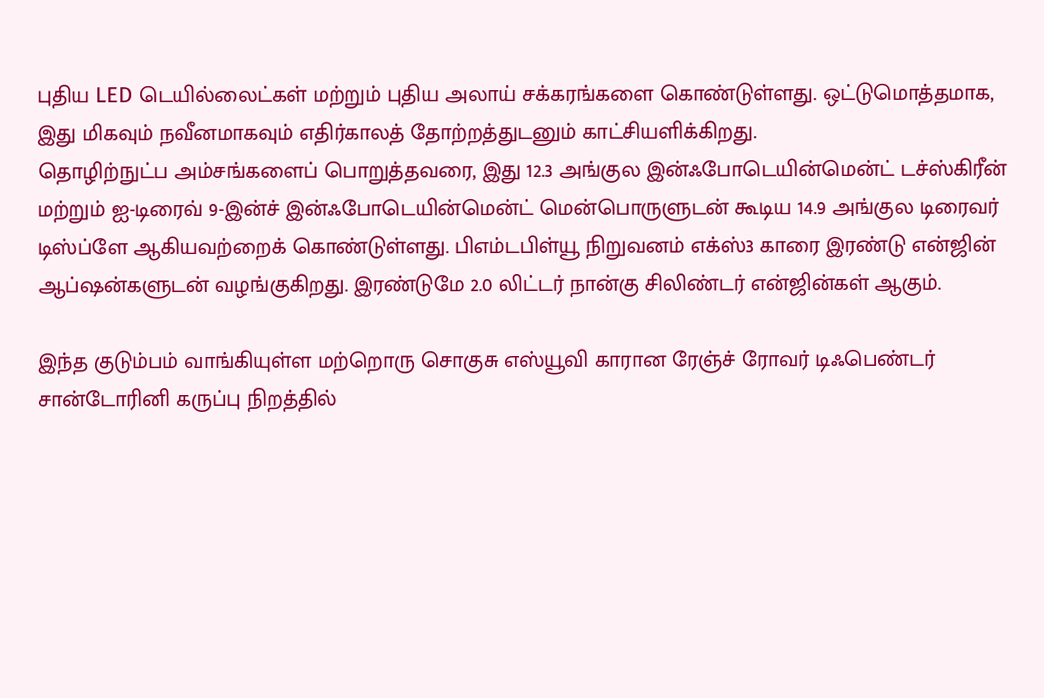புதிய LED டெயில்லைட்கள் மற்றும் புதிய அலாய் சக்கரங்களை கொண்டுள்ளது. ஒட்டுமொத்தமாக, இது மிகவும் நவீனமாகவும் எதிர்காலத் தோற்றத்துடனும் காட்சியளிக்கிறது.
தொழிற்நுட்ப அம்சங்களைப் பொறுத்தவரை, இது 12.3 அங்குல இன்ஃபோடெயின்மென்ட் டச்ஸ்கிரீன் மற்றும் ஐ-டிரைவ் 9-இன்ச் இன்ஃபோடெயின்மென்ட் மென்பொருளுடன் கூடிய 14.9 அங்குல டிரைவர் டிஸ்ப்ளே ஆகியவற்றைக் கொண்டுள்ளது. பிஎம்டபிள்யூ நிறுவனம் எக்ஸ்3 காரை இரண்டு என்ஜின் ஆப்ஷன்களுடன் வழங்குகிறது. இரண்டுமே 2.0 லிட்டர் நான்கு சிலிண்டர் என்ஜின்கள் ஆகும்.

இந்த குடும்பம் வாங்கியுள்ள மற்றொரு சொகுசு எஸ்யூவி காரான ரேஞ்ச் ரோவர் டிஃபெண்டர் சான்டோரினி கருப்பு நிறத்தில்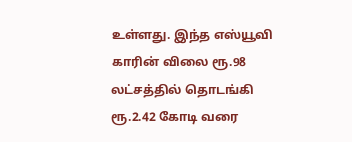உள்ளது. இந்த எஸ்யூவி காரின் விலை ரூ.98 லட்சத்தில் தொடங்கி ரூ.2.42 கோடி வரை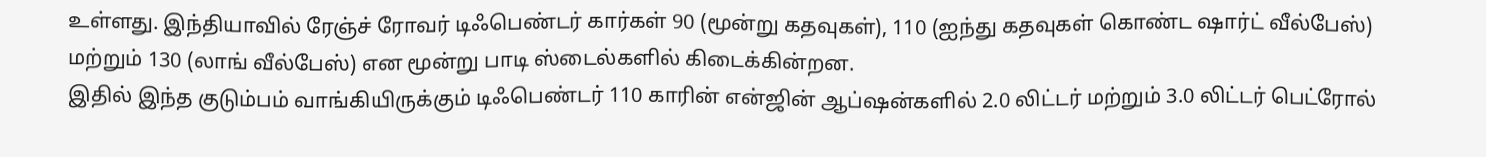உள்ளது. இந்தியாவில் ரேஞ்ச் ரோவர் டிஃபெண்டர் கார்கள் 90 (மூன்று கதவுகள்), 110 (ஐந்து கதவுகள் கொண்ட ஷார்ட் வீல்பேஸ்) மற்றும் 130 (லாங் வீல்பேஸ்) என மூன்று பாடி ஸ்டைல்களில் கிடைக்கின்றன.
இதில் இந்த குடும்பம் வாங்கியிருக்கும் டிஃபெண்டர் 110 காரின் என்ஜின் ஆப்ஷன்களில் 2.0 லிட்டர் மற்றும் 3.0 லிட்டர் பெட்ரோல்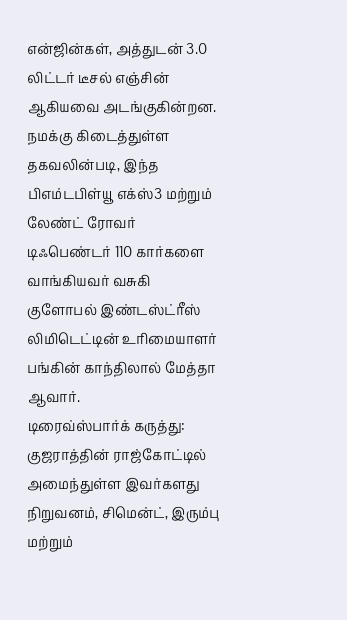என்ஜின்கள், அத்துடன் 3.0 லிட்டர் டீசல் எஞ்சின் ஆகியவை அடங்குகின்றன. நமக்கு கிடைத்துள்ள தகவலின்படி, இந்த பிஎம்டபிள்யூ எக்ஸ்3 மற்றும் லேண்ட் ரோவர் டிஃபெண்டர் 110 கார்களை வாங்கியவர் வசுகி குளோபல் இண்டஸ்ட்ரீஸ் லிமிடெட்டின் உரிமையாளர் பங்கின் காந்திலால் மேத்தா ஆவார்.
டிரைவ்ஸ்பார்க் கருத்து: குஜராத்தின் ராஜ்கோட்டில் அமைந்துள்ள இவர்களது நிறுவனம், சிமென்ட், இரும்பு மற்றும்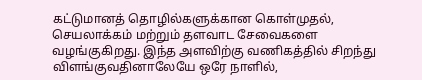கட்டுமானத் தொழில்களுக்கான கொள்முதல், செயலாக்கம் மற்றும் தளவாட சேவைகளை வழங்குகிறது. இந்த அளவிற்கு வணிகத்தில் சிறந்து விளங்குவதினாலேயே ஒரே நாளில்,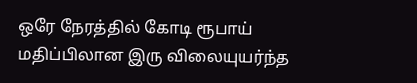ஒரே நேரத்தில் கோடி ரூபாய் மதிப்பிலான இரு விலையுயர்ந்த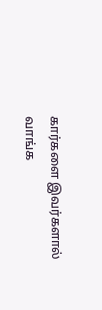கார்களை இவர்களால் வாங்க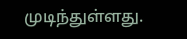முடிந்துள்ளது.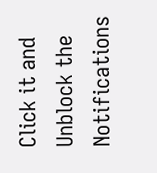Click it and Unblock the Notifications